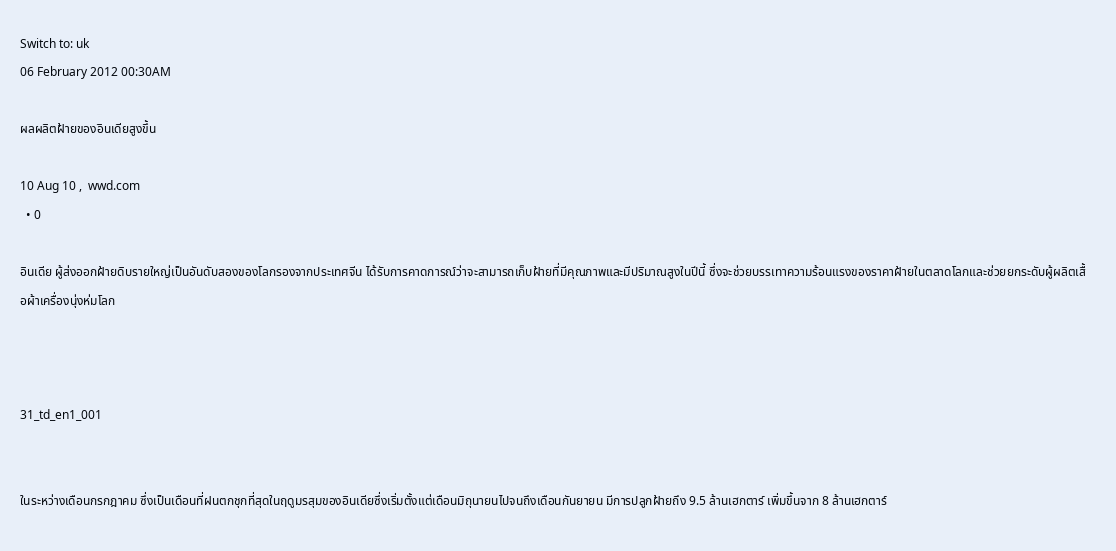Switch to: uk
06 February 2012 00:30AM

ผลผลิตฝ้ายของอินเดียสูงขึ้น

10 Aug 10 ,  wwd.com
  • 0

อินเดีย ผู้ส่งออกฝ้ายดิบรายใหญ่เป็นอันดับสองของโลกรองจากประเทศจีน ได้รับการคาดการณ์ว่าจะสามารถเก็บฝ้ายที่มีคุณภาพและมีปริมาณสูงในปีนี้ ซึ่งจะช่วยบรรเทาความร้อนแรงของราคาฝ้ายในตลาดโลกและช่วยยกระดับผู้ผลิตเสื้อผ้าเครื่องนุ่งห่มโลก



31_td_en1_001


ในระหว่างเดือนกรกฎาคม ซึ่งเป็นเดือนที่ฝนตกชุกที่สุดในฤดูมรสุมของอินเดียซึ่งเริ่มตั้งแต่เดือนมิถุนายนไปจนถึงเดือนกันยายน มีการปลูกฝ้ายถึง 9.5 ล้านเฮกตาร์ เพิ่มขึ้นจาก 8 ล้านเฮกตาร์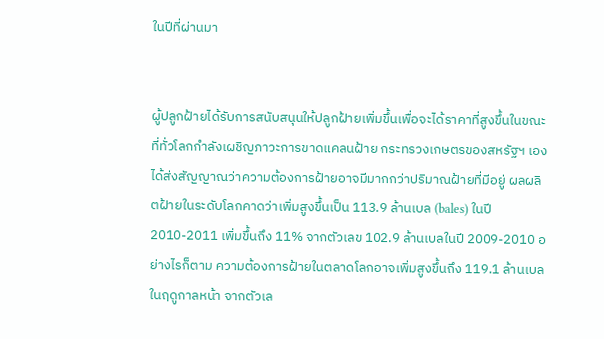ในปีที่ผ่านมา


ผู้ปลูกฝ้ายได้รับการสนับสนุนให้ปลูกฝ้ายเพิ่มขึ้นเพื่อจะได้ราคาที่สูงขึ้นในขณะที่ทั่วโลกกำลังเผชิญภาวะการขาดแคลนฝ้าย กระทรวงเกษตรของสหรัฐฯ เองได้ส่งสัญญาณว่าความต้องการฝ้ายอาจมีมากกว่าปริมาณฝ้ายที่มีอยู่ ผลผลิตฝ้ายในระดับโลกคาดว่าเพิ่มสูงขึ้นเป็น 113.9 ล้านเบล (bales) ในปี 2010-2011 เพิ่มขึ้นถึง 11% จากตัวเลข 102.9 ล้านเบลในปี 2009-2010 อย่างไรก็ตาม ความต้องการฝ้ายในตลาดโลกอาจเพิ่มสูงขึ้นถึง 119.1 ล้านเบลในฤดูกาลหน้า จากตัวเล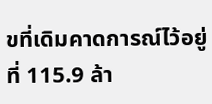ขที่เดิมคาดการณ์ไว้อยู่ที่ 115.9 ล้า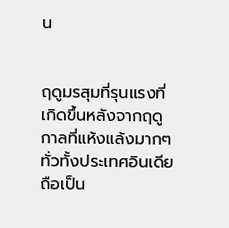น


ฤดูมรสุมที่รุนแรงที่เกิดขึ้นหลังจากฤดูกาลที่แห้งแล้งมากๆ ทั่วทั้งประเทศอินเดียถือเป็น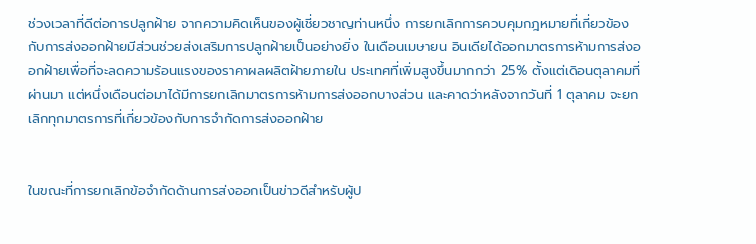ช่วงเวลาที่ดีต่อการปลูกฝ้าย จากความคิดเห็นของผู้เชี่ยวชาญท่านหนึ่ง การยกเลิกการควบคุมกฎหมายที่เกี่ยวข้องกับการส่งออกฝ้ายมีส่วนช่วยส่งเสริมการปลูกฝ้ายเป็นอย่างยิ่ง ในเดือนเมษายน อินเดียได้ออกมาตรการห้ามการส่งออกฝ้ายเพื่อที่จะลดความร้อนแรงของราคาผลผลิตฝ้ายภายใน ประเทศที่เพิ่มสูงขึ้นมากกว่า 25% ตั้งแต่เดิอนตุลาคมที่ผ่านมา แต่หนึ่งเดือนต่อมาได้มีการยกเลิกมาตรการห้ามการส่งออกบางส่วน และคาดว่าหลังจากวันที่ 1 ตุลาคม จะยกเลิกทุกมาตรการที่เกี่ยวข้องกับการจำกัดการส่งออกฝ้าย


ในขณะที่การยกเลิกข้อจำกัดด้านการส่งออกเป็นข่าวดีสำหรับผู้ป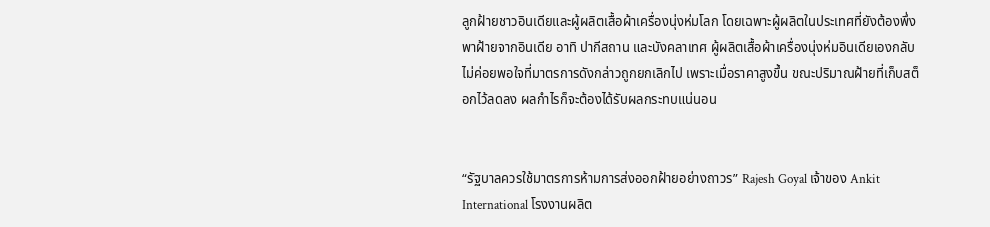ลูกฝ้ายชาวอินเดียและผู้ผลิตเสื้อผ้าเครื่องนุ่งห่มโลก โดยเฉพาะผู้ผลิตในประเทศที่ยังต้องพึ่งพาฝ้ายจากอินเดีย อาทิ ปากีสถาน และบังคลาเทศ ผู้ผลิตเสื้อผ้าเครื่องนุ่งห่มอินเดียเองกลับไม่ค่อยพอใจที่มาตรการดังกล่าวถูกยกเลิกไป เพราะเมื่อราคาสูงขึ้น ขณะปริมาณฝ้ายที่เก็บสต็อกไว้ลดลง ผลกำไรก็จะต้องได้รับผลกระทบแน่นอน


“รัฐบาลควรใช้มาตรการห้ามการส่งออกฝ้ายอย่างถาวร” Rajesh Goyal เจ้าของ Ankit International โรงงานผลิต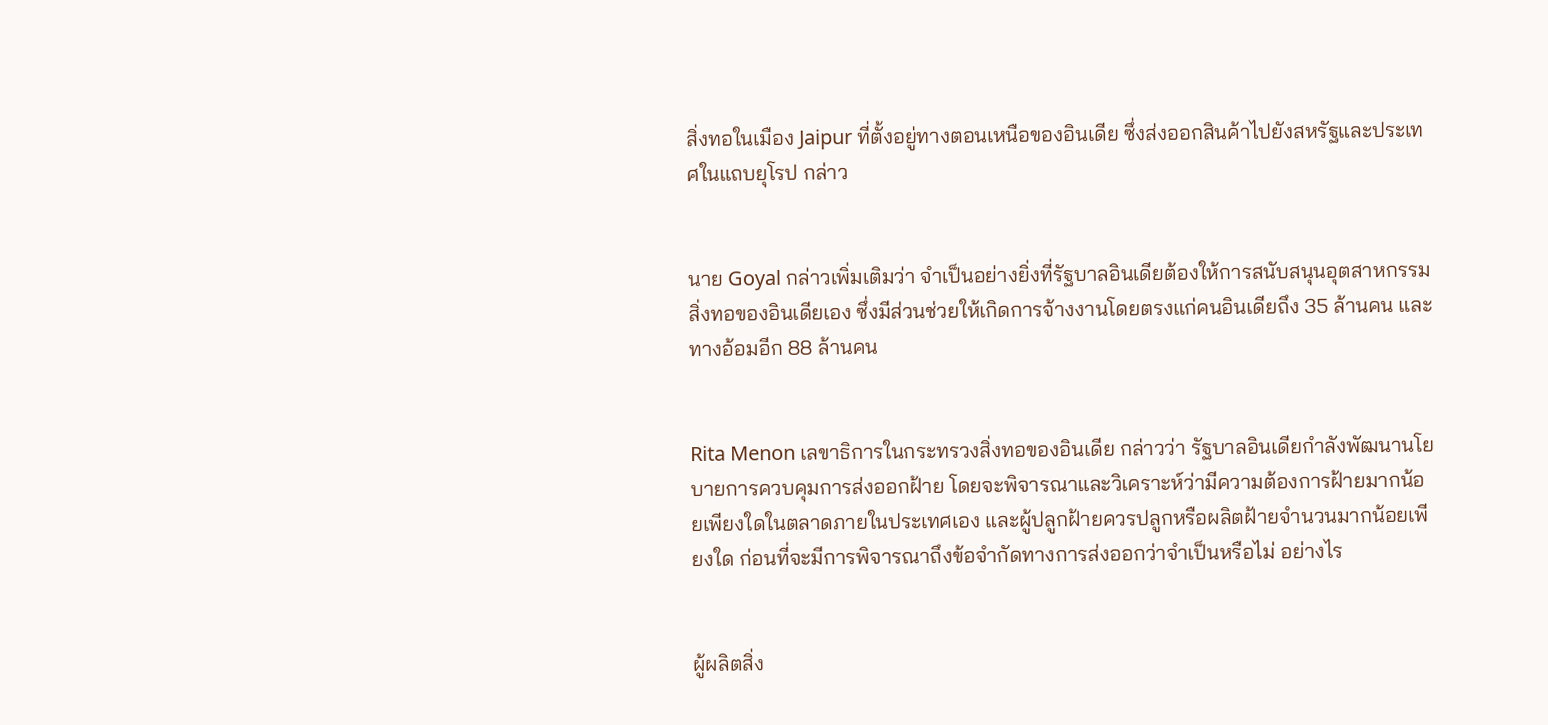สิ่งทอในเมือง Jaipur ที่ตั้งอยู่ทางตอนเหนือของอินเดีย ซึ่งส่งออกสินค้าไปยังสหรัฐและประเทศในแถบยุโรป กล่าว


นาย Goyal กล่าวเพิ่มเติมว่า จำเป็นอย่างยิ่งที่รัฐบาลอินเดียต้องให้การสนับสนุนอุตสาหกรรมสิ่งทอของอินเดียเอง ซึ่งมีส่วนช่วยให้เกิดการจ้างงานโดยตรงแก่คนอินเดียถึง 35 ล้านคน และทางอ้อมอีก 88 ล้านคน


Rita Menon เลขาธิการในกระทรวงสิ่งทอของอินเดีย กล่าวว่า รัฐบาลอินเดียกำลังพัฒนานโยบายการควบคุมการส่งออกฝ้าย โดยจะพิจารณาและวิเคราะห์ว่ามีความต้องการฝ้ายมากน้อยเพียงใดในตลาดภายในประเทศเอง และผู้ปลูกฝ้ายควรปลูกหรือผลิตฝ้ายจำนวนมากน้อยเพียงใด ก่อนที่จะมีการพิจารณาถึงข้อจำกัดทางการส่งออกว่าจำเป็นหรือไม่ อย่างไร


ผู้ผลิตสิ่ง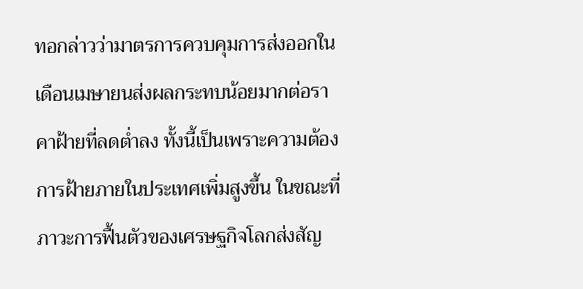ทอกล่าวว่ามาตรการควบคุมการส่งออกในเดือนเมษายนส่งผลกระทบน้อยมากต่อราคาฝ้ายที่ลดต่ำลง ทั้งนี้เป็นเพราะความต้องการฝ้ายภายในประเทศเพิ่มสูงขึ้น ในขณะที่ภาวะการฟื้นตัวของเศรษฐกิจโลกส่งสัญ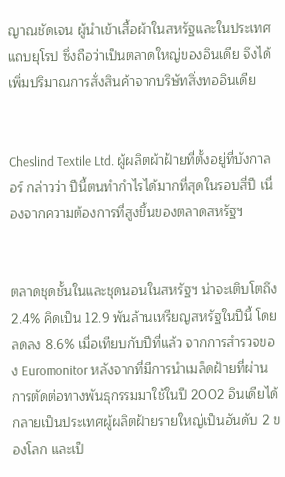ญาณชัดเจน ผู้นำเข้าเสื้อผ้าในสหรัฐและในประเทศแถบยุโรป ซึ่งถือว่าเป็นตลาดใหญ่ของอินเดีย จึงได้เพิ่มปริมาณการสั่งสินค้าจากบริษัทสิ่งทออินเดีย


Cheslind Textile Ltd. ผู้ผลิตผ้าฝ้ายที่ตั้งอยู่ที่บังกาลอร์ กล่าวว่า ปีนี้ตนทำกำไรได้มากที่สุดในรอบสี่ปี เนื่องจากความต้องการที่สูงขึ้นของตลาดสหรัฐฯ


ตลาดชุดชั้นในและชุดนอนในสหรัฐฯ น่าจะเติบโตถึง 2.4% คิดเป็น 12.9 พันล้านเหรียญสหรัฐในปีนี้ โดยลดลง 8.6% เมื่อเทียบกับปีที่แล้ว จากการสำรวจของ Euromonitor หลังจากที่มีการนำเมล็ดฝ้ายที่ผ่านการตัดต่อทางพันธุกรรมมาใช้ในปี 2002 อินเดียได้กลายเป็นประเทศผู้ผลิตฝ้ายรายใหญ่เป็นอันดับ 2 ของโลก และเป็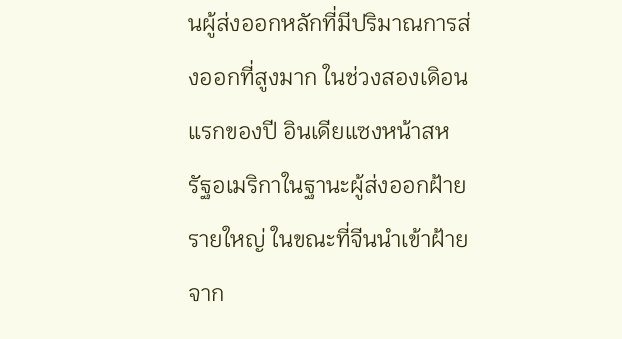นผู้ส่งออกหลักที่มีปริมาณการส่งออกที่สูงมาก ในช่วงสองเดิอนแรกของปี อินเดียแซงหน้าสหรัฐอเมริกาในฐานะผู้ส่งออกฝ้ายรายใหญ่ ในขณะที่จีนนำเข้าฝ้ายจาก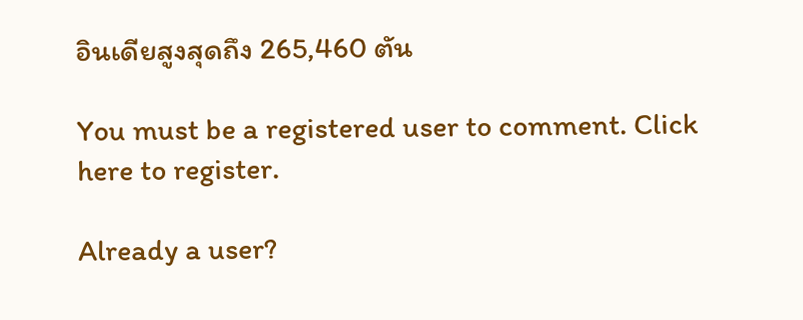อินเดียสูงสุดถึง 265,460 ตัน

You must be a registered user to comment. Click here to register.

Already a user?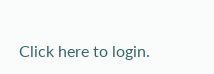Click here to login.